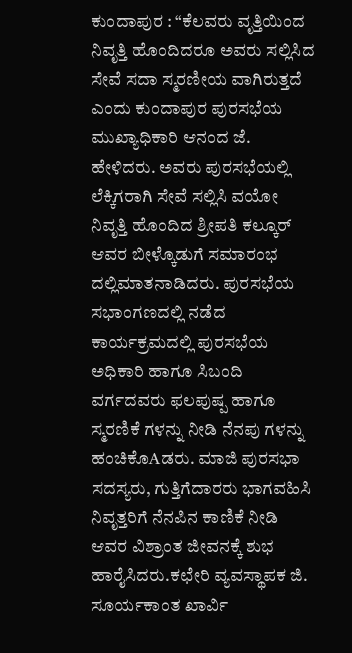ಕುಂದಾಪುರ : “ಕೆಲವರು ವೃತ್ತಿಯಿಂದ ನಿವೃತ್ತಿ ಹೊಂದಿದರೂ ಅವರು ಸಲ್ಲಿಸಿದ ಸೇವೆ ಸದಾ ಸ್ಮರಣೀಯ ವಾಗಿರುತ್ತದೆ ಎಂದು ಕುಂದಾಪುರ ಪುರಸಭೆಯ ಮುಖ್ಯಾಧಿಕಾರಿ ಆನಂದ ಜೆ. ಹೇಳಿದರು. ಅವರು ಪುರಸಭೆಯಲ್ಲಿ ಲೆಕ್ಕಿಗರಾಗಿ ಸೇವೆ ಸಲ್ಲಿಸಿ ವಯೋ ನಿವೃತ್ತಿ ಹೊಂದಿದ ಶ್ರೀಪತಿ ಕಲ್ಕೂರ್ ಆವರ ಬೀಳ್ಕೊಡುಗೆ ಸಮಾರಂಭ ದಲ್ಲಿಮಾತನಾಡಿದರು. ಪುರಸಭೆಯ ಸಭಾಂಗಣದಲ್ಲಿ ನಡೆದ ಕಾರ್ಯಕ್ರಮದಲ್ಲಿ ಪುರಸಭೆಯ ಅಧಿಕಾರಿ ಹಾಗೂ ಸಿಬಂದಿ ವರ್ಗದವರು ಫಲಪುಷ್ಪ ಹಾಗೂ ಸ್ಮರಣಿಕೆ ಗಳನ್ನು ನೀಡಿ ನೆನಪು ಗಳನ್ನು ಹಂಚಿಕೊAಡರು. ಮಾಜಿ ಪುರಸಭಾ ಸದಸ್ಯರು, ಗುತ್ತಿಗೆದಾರರು ಭಾಗವಹಿಸಿ ನಿವೃತ್ತರಿಗೆ ನೆನಪಿನ ಕಾಣಿಕೆ ನೀಡಿ ಆವರ ವಿಶ್ರಾಂತ ಜೀವನಕ್ಕೆ ಶುಭ ಹಾರೈಸಿದರು.ಕಛೇರಿ ವ್ಯವಸ್ಥಾಪಕ ಜಿ. ಸೂರ್ಯಕಾಂತ ಖಾರ್ವಿ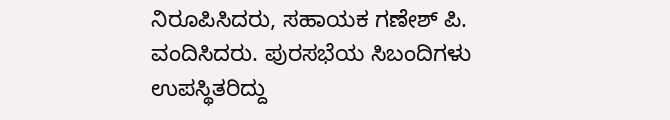ನಿರೂಪಿಸಿದರು, ಸಹಾಯಕ ಗಣೇಶ್ ಪಿ. ವಂದಿಸಿದರು. ಪುರಸಭೆಯ ಸಿಬಂದಿಗಳು ಉಪಸ್ಥಿತರಿದ್ದು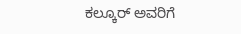ಕಲ್ಕೂರ್ ಅವರಿಗೆ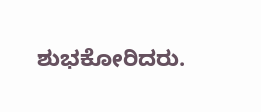ಶುಭಕೋರಿದರು.